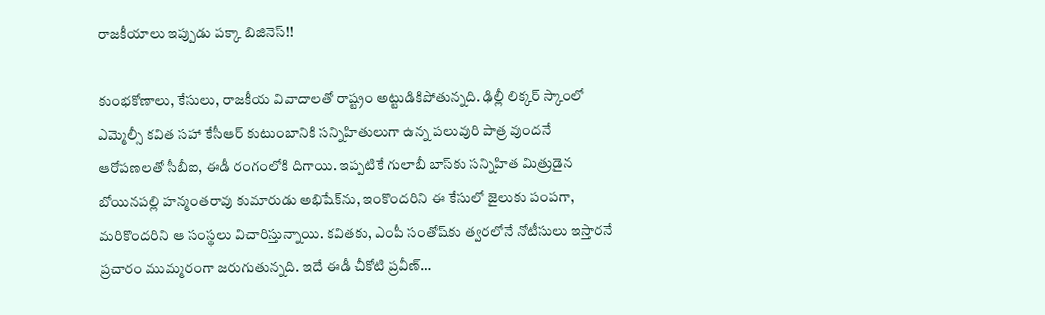రాజకీయాలు ఇప్పుడు పక్కా బిజినెస్!!

కుంభకోణాలు, కేసులు, రాజకీయ వివాదాలతో రాష్ట్రం అట్టుడికిపోతున్నది. ఢిల్లీ లిక్కర్ స్కాంలో ఎమ్మెల్సీ కవిత సహా కేసీఆర్ కుటుంబానికి సన్నిహితులుగా ఉన్న పలువురి పాత్ర వుందనే ఆరోపణలతో సీబీఐ, ఈడీ రంగంలోకి దిగాయి. ఇప్పటికే గులాబీ బాస్‌కు సన్నిహిత మిత్రుడైన బోయినపల్లి హన్మంతరావు కుమారుడు అభిషేక్‌ను, ఇంకొందరిని ఈ కేసులో జైలుకు పంపగా, మరికొందరిని ఆ సంస్థలు విచారిస్తున్నాయి. కవితకు, ఎంపీ సంతోష్‌కు త్వరలోనే నోటీసులు ఇస్తారనే ప్రచారం ముమ్మరంగా జరుగుతున్నది. ఇదే ఈడీ చీకోటి ప్రవీణ్…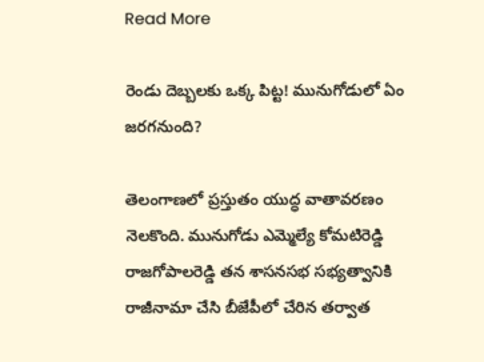Read More

రెండు దెబ్బలకు ఒక్క పిట్ట! మునుగోడులో ఏం జరగనుంది?

తెలంగాణలో ప్రస్తుతం యుద్ధ వాతావరణం నెలకొంది. మునుగోడు ఎమ్మెల్యే కోమటిరెడ్డి రాజగోపాలరెడ్డి తన శాసనసభ సభ్యత్వానికి రాజీనామా చేసి బీజేపీలో చేరిన తర్వాత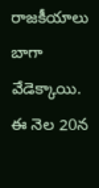రాజకీయాలు బాగా వేడెక్కాయి. ఈ నెల 20న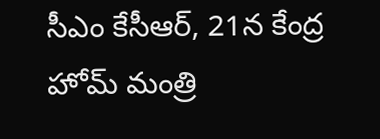సీఎం కేసీఆర్, 21న కేంద్ర హోమ్ మంత్రి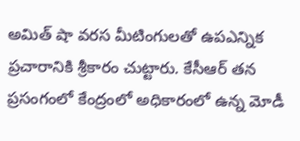అమిత్ షా వరస మీటింగులతో ఉపఎన్నిక ప్రచారానికి శ్రీకారం చుట్టారు. కేసీఆర్ తన ప్రసంగంలో కేంద్రంలో అధికారంలో ఉన్న మోడీ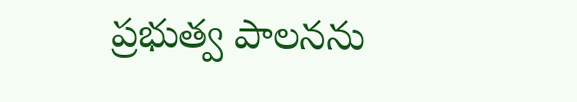ప్రభుత్వ పాలనను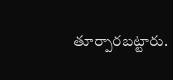తూర్పారబట్టారు.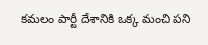కమలం పార్టీ దేశానికి ఒక్క మంచి పని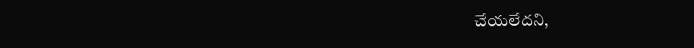చేయలేదని,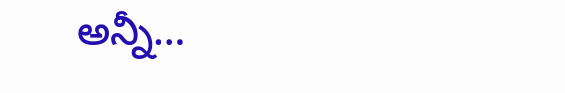అన్నీ…